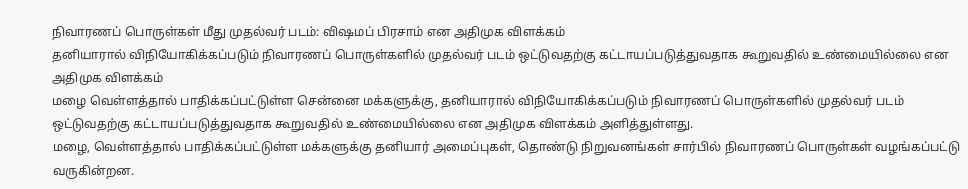நிவாரணப் பொருள்கள் மீது முதல்வர் படம்: விஷமப் பிரசாம் என அதிமுக விளக்கம்
தனியாரால் விநியோகிக்கப்படும் நிவாரணப் பொருள்களில் முதல்வர் படம் ஒட்டுவதற்கு கட்டாயப்படுத்துவதாக கூறுவதில் உண்மையில்லை என அதிமுக விளக்கம்
மழை வெள்ளத்தால் பாதிக்கப்பட்டுள்ள சென்னை மக்களுக்கு, தனியாரால் விநியோகிக்கப்படும் நிவாரணப் பொருள்களில் முதல்வர் படம் ஒட்டுவதற்கு கட்டாயப்படுத்துவதாக கூறுவதில் உண்மையில்லை என அதிமுக விளக்கம் அளித்துள்ளது.
மழை, வெள்ளத்தால் பாதிக்கப்பட்டுள்ள மக்களுக்கு தனியார் அமைப்புகள், தொண்டு நிறுவனங்கள் சார்பில் நிவாரணப் பொருள்கள் வழங்கப்பட்டு வருகின்றன.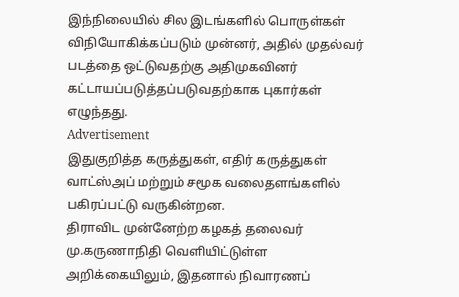இந்நிலையில் சில இடங்களில் பொருள்கள் விநியோகிக்கப்படும் முன்னர், அதில் முதல்வர் படத்தை ஒட்டுவதற்கு அதிமுகவினர் கட்டாயப்படுத்தப்படுவதற்காக புகார்கள் எழுந்தது.
Advertisement
இதுகுறித்த கருத்துகள், எதிர் கருத்துகள் வாட்ஸ்அப் மற்றும் சமூக வலைதளங்களில் பகிரப்பட்டு வருகின்றன.
திராவிட முன்னேற்ற கழகத் தலைவர் மு.கருணாநிதி வெளியிட்டுள்ள அறிக்கையிலும், இதனால் நிவாரணப்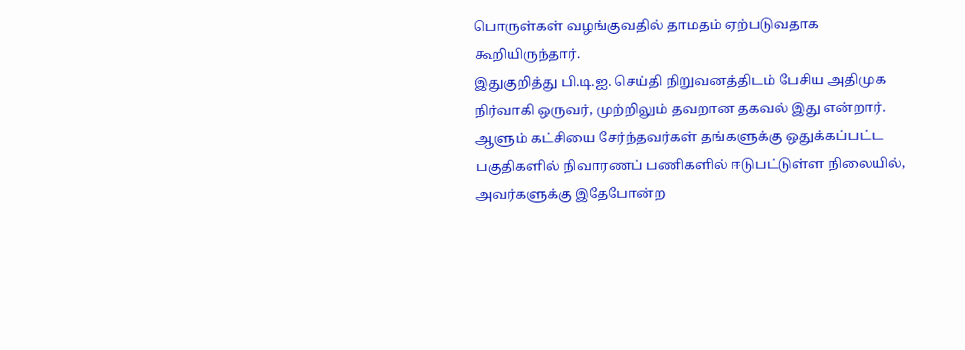பொருள்கள் வழங்குவதில் தாமதம் ஏற்படுவதாக கூறியிருந்தார்.
இதுகுறித்து பி.டி.ஐ. செய்தி நிறுவனத்திடம் பேசிய அதிமுக நிர்வாகி ஒருவர், முற்றிலும் தவறான தகவல் இது என்றார். ஆளும் கட்சியை சேர்ந்தவர்கள் தங்களுக்கு ஒதுக்கப்பட்ட பகுதிகளில் நிவாரணப் பணிகளில் ஈடுபட்டுள்ள நிலையில், அவர்களுக்கு இதேபோன்ற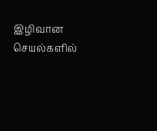இழிவான செயல்களில்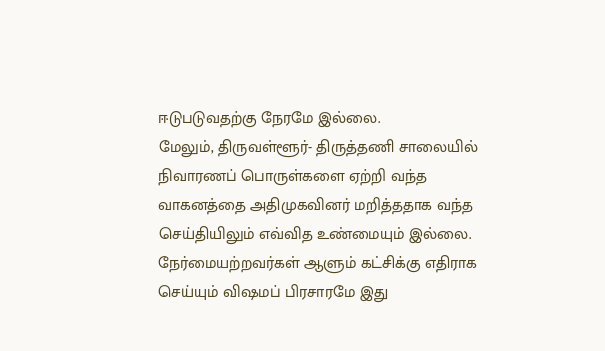ஈடுபடுவதற்கு நேரமே இல்லை.
மேலும், திருவள்ளூர்- திருத்தணி சாலையில் நிவாரணப் பொருள்களை ஏற்றி வந்த வாகனத்தை அதிமுகவினர் மறித்ததாக வந்த செய்தியிலும் எவ்வித உண்மையும் இல்லை. நேர்மையற்றவர்கள் ஆளும் கட்சிக்கு எதிராக செய்யும் விஷமப் பிரசாரமே இது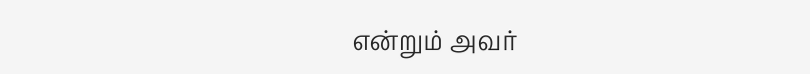என்றும் அவர்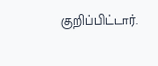குறிப்பிட்டார்.